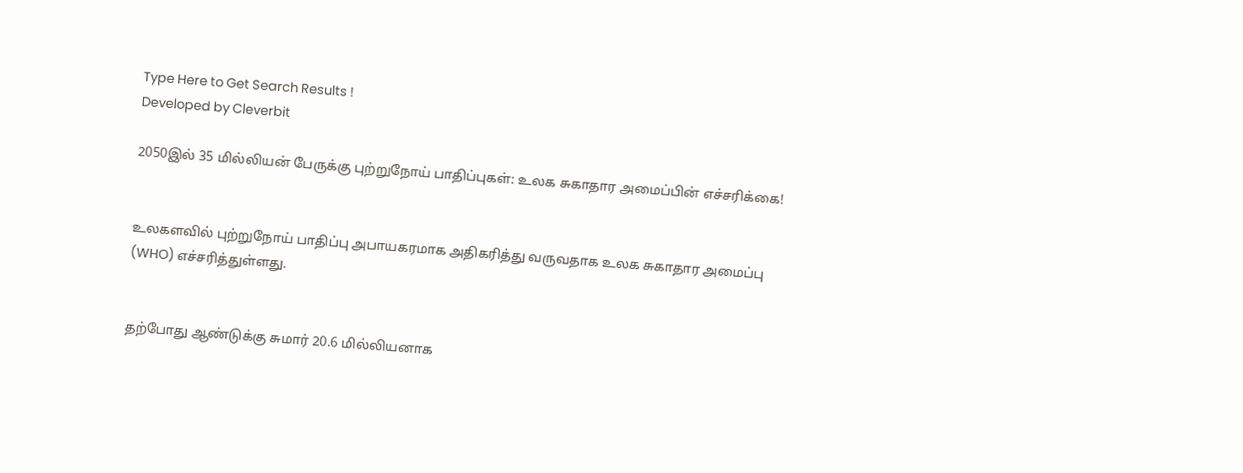Type Here to Get Search Results !
Developed by Cleverbit

2050இல் 35 மில்லியன் பேருக்கு புற்றுநோய் பாதிப்புகள்: உலக சுகாதார அமைப்பின் எச்சரிக்கை!


உலகளவில் புற்றுநோய் பாதிப்பு அபாயகரமாக அதிகரித்து வருவதாக உலக சுகாதார அமைப்பு (WHO) எச்சரித்துள்ளது.


தற்போது ஆண்டுக்கு சுமார் 20.6 மில்லியனாக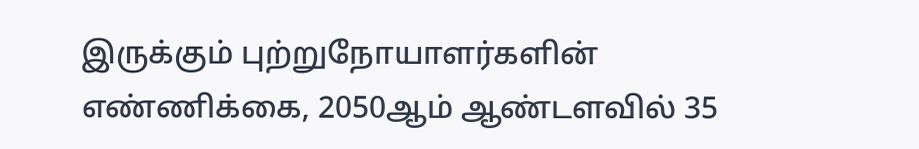இருக்கும் புற்றுநோயாளர்களின் எண்ணிக்கை, 2050ஆம் ஆண்டளவில் 35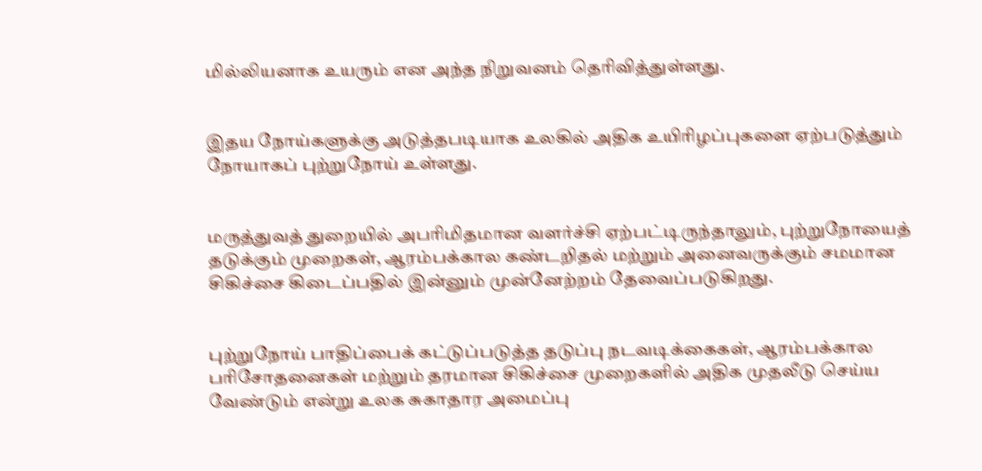மில்லியனாக உயரும் என அந்த நிறுவனம் தெரிவித்துள்ளது.


இதய நோய்களுக்கு அடுத்தபடியாக உலகில் அதிக உயிரிழப்புகளை ஏற்படுத்தும் நோயாகப் புற்றுநோய் உள்ளது.


மருத்துவத் துறையில் அபரிமிதமான வளர்ச்சி ஏற்பட்டிருந்தாலும், புற்றுநோயைத் தடுக்கும் முறைகள், ஆரம்பக்கால கண்டறிதல் மற்றும் அனைவருக்கும் சமமான சிகிச்சை கிடைப்பதில் இன்னும் முன்னேற்றம் தேவைப்படுகிறது.


புற்றுநோய் பாதிப்பைக் கட்டுப்படுத்த தடுப்பு நடவடிக்கைகள், ஆரம்பக்கால பரிசோதனைகள் மற்றும் தரமான சிகிச்சை முறைகளில் அதிக முதலீடு செய்ய வேண்டும் என்று உலக சுகாதார அமைப்பு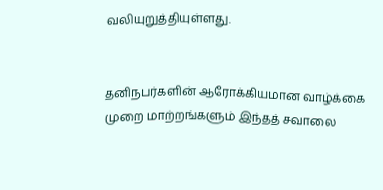வலியுறுத்தியுள்ளது.


தனிநபர்களின் ஆரோக்கியமான வாழ்க்கை முறை மாற்றங்களும் இந்தத் சவாலை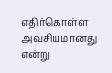எதிர்கொள்ள அவசியமானது என்று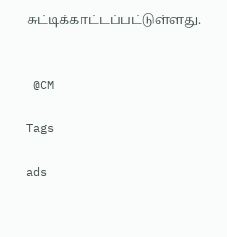சுட்டிக்காட்டப்பட்டுள்ளது.


 @CM

Tags

ads